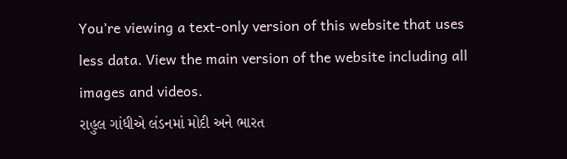You’re viewing a text-only version of this website that uses less data. View the main version of the website including all images and videos.
રાહુલ ગાંધીએ લંડનમાં મોદી અને ભારત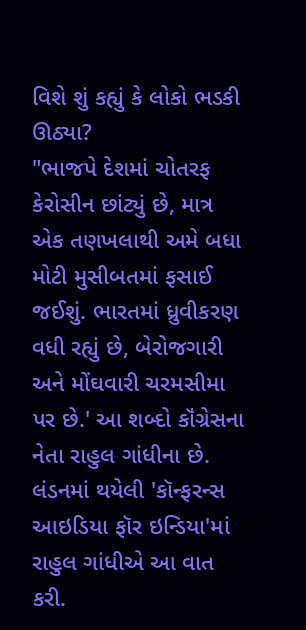વિશે શું કહ્યું કે લોકો ભડકી ઊઠ્યા?
"ભાજપે દેશમાં ચોતરફ કેરોસીન છાંટ્યું છે, માત્ર એક તણખલાથી અમે બધા મોટી મુસીબતમાં ફસાઈ જઈશું. ભારતમાં ધ્રુવીકરણ વધી રહ્યું છે, બેરોજગારી અને મોંઘવારી ચરમસીમા પર છે.' આ શબ્દો કૉંગ્રેસના નેતા રાહુલ ગાંધીના છે.
લંડનમાં થયેલી 'કૉન્ફરન્સ આઇડિયા ફૉર ઇન્ડિયા'માં રાહુલ ગાંધીએ આ વાત કરી.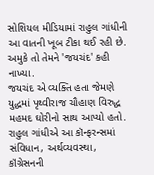સોશિયલ મીડિયામાં રાહુલ ગાંધીની આ વાતની ખૂબ ટીકા થઈ રહી છે. અમુકે તો તેમને 'જયચંદ' કહી નાખ્યા.
જયચંદ એ વ્યક્તિ હતા જેમણે યુદ્ધમાં પૃથ્વીરાજ ચૌહાણ વિરુદ્ધ મહમદ ઘોરીનો સાથ આપ્યો હતો.
રાહુલ ગાંધીએ આ કૉન્ફરન્સમાં સંવિધાન, અર્થવ્યવસ્થા, કૉંગ્રેસનની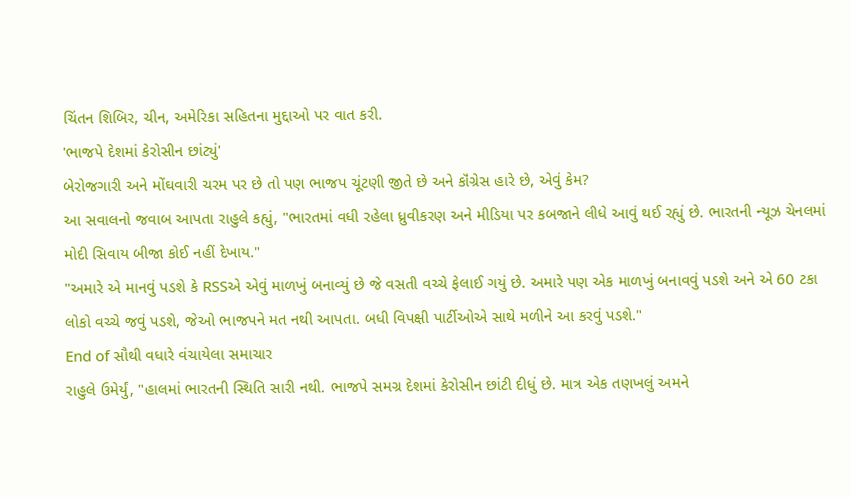ચિંતન શિબિર, ચીન, અમેરિકા સહિતના મુદ્દાઓ પર વાત કરી.
'ભાજપે દેશમાં કેરોસીન છાંટ્યું'
બેરોજગારી અને મોંઘવારી ચરમ પર છે તો પણ ભાજપ ચૂંટણી જીતે છે અને કૉંગ્રેસ હારે છે, એવું કેમ?
આ સવાલનો જવાબ આપતા રાહુલે કહ્યું, "ભારતમાં વધી રહેલા ધ્રુવીકરણ અને મીડિયા પર કબજાને લીધે આવું થઈ રહ્યું છે. ભારતની ન્યૂઝ ચેનલમાં મોદી સિવાય બીજા કોઈ નહીં દેખાય."
"અમારે એ માનવું પડશે કે RSSએ એવું માળખું બનાવ્યું છે જે વસતી વચ્ચે ફેલાઈ ગયું છે. અમારે પણ એક માળખું બનાવવું પડશે અને એ 60 ટકા લોકો વચ્ચે જવું પડશે, જેઓ ભાજપને મત નથી આપતા. બધી વિપક્ષી પાર્ટીઓએ સાથે મળીને આ કરવું પડશે."
End of સૌથી વધારે વંચાયેલા સમાચાર
રાહુલે ઉમેર્યું, "હાલમાં ભારતની સ્થિતિ સારી નથી. ભાજપે સમગ્ર દેશમાં કેરોસીન છાંટી દીધું છે. માત્ર એક તણખલું અમને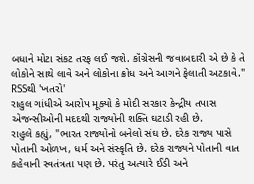બધાને મોટા સંકટ તરફ લઈ જશે. કૉંગ્રેસની જવાબદારી એ છે કે તે લોકોને સાથે લાવે અને લોકોના ક્રોધ અને આગને ફેલાતી અટકાવે."
RSSથી 'ખતરો'
રાહુલ ગાંધીએ આરોપ મૂક્યો કે મોદી સરકાર કેન્દ્રીય તપાસ એજન્સીઓની મદદથી રાજ્યોની શક્તિ ઘટાડી રહી છે.
રાહુલે કહ્યું, "ભારત રાજ્યોનો બનેલો સંઘ છે. દરેક રાજ્ય પાસે પોતાની ઓળખ, ધર્મ અને સંસ્કૃતિ છે. દરેક રાજ્યને પોતાની વાત કહેવાની સ્વતંત્રતા પણ છે. પરંતુ અત્યારે ઈડી અને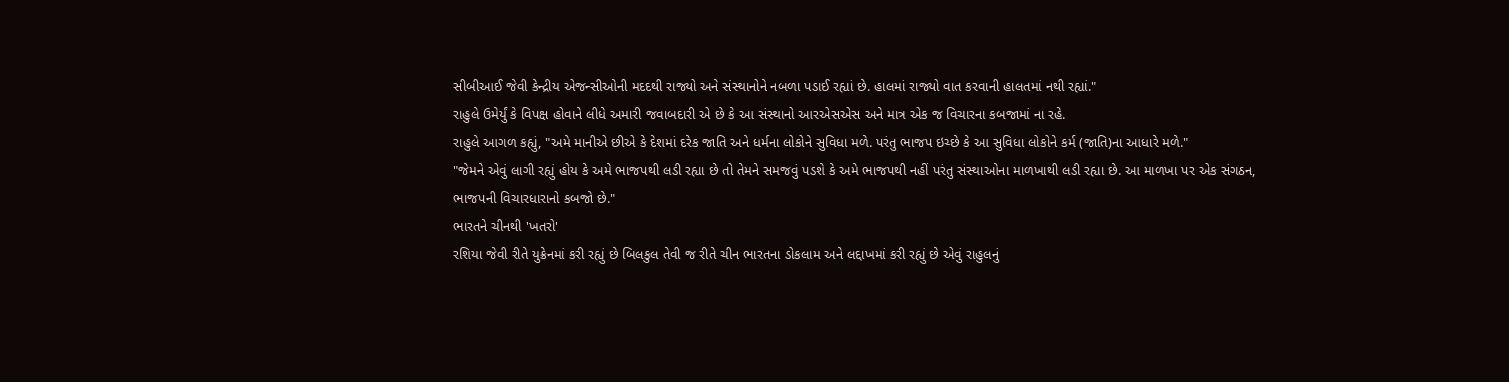સીબીઆઈ જેવી કેન્દ્રીય એજન્સીઓની મદદથી રાજ્યો અને સંસ્થાનોને નબળા પડાઈ રહ્યાં છે. હાલમાં રાજ્યો વાત કરવાની હાલતમાં નથી રહ્યાં."
રાહુલે ઉમેર્યું કે વિપક્ષ હોવાને લીધે અમારી જવાબદારી એ છે કે આ સંસ્થાનો આરએસએસ અને માત્ર એક જ વિચારના કબજામાં ના રહે.
રાહુલે આગળ કહ્યું, "અમે માનીએ છીએ કે દેશમાં દરેક જાતિ અને ધર્મના લોકોને સુવિધા મળે. પરંતુ ભાજપ ઇચ્છે કે આ સુવિધા લોકોને કર્મ (જાતિ)ના આધારે મળે."
"જેમને એવું લાગી રહ્યું હોય કે અમે ભાજપથી લડી રહ્યા છે તો તેમને સમજવું પડશે કે અમે ભાજપથી નહીં પરંતુ સંસ્થાઓના માળખાથી લડી રહ્યા છે. આ માળખા પર એક સંગઠન, ભાજપની વિચારધારાનો કબજો છે."
ભારતને ચીનથી 'ખતરો'
રશિયા જેવી રીતે યુક્રેનમાં કરી રહ્યું છે બિલકુલ તેવી જ રીતે ચીન ભારતના ડોકલામ અને લદ્દાખમાં કરી રહ્યું છે એવું રાહુલનું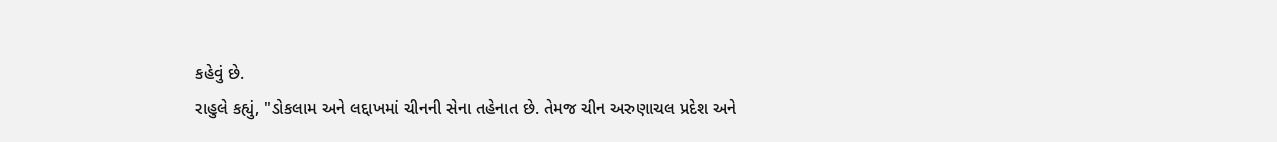કહેવું છે.
રાહુલે કહ્યું, "ડોકલામ અને લદ્દાખમાં ચીનની સેના તહેનાત છે. તેમજ ચીન અરુણાચલ પ્રદેશ અને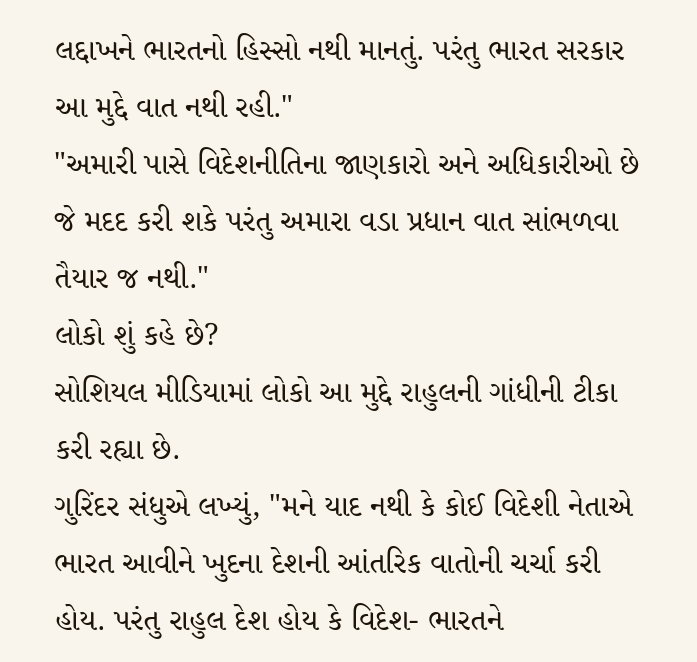લદ્દાખને ભારતનો હિસ્સો નથી માનતું. પરંતુ ભારત સરકાર આ મુદ્દે વાત નથી રહી."
"અમારી પાસે વિદેશનીતિના જાણકારો અને અધિકારીઓ છે જે મદદ કરી શકે પરંતુ અમારા વડા પ્રધાન વાત સાંભળવા તૈયાર જ નથી."
લોકો શું કહે છે?
સોશિયલ મીડિયામાં લોકો આ મુદ્દે રાહુલની ગાંધીની ટીકા કરી રહ્યા છે.
ગુરિંદર સંધુએ લખ્યું, "મને યાદ નથી કે કોઈ વિદેશી નેતાએ ભારત આવીને ખુદના દેશની આંતરિક વાતોની ચર્ચા કરી હોય. પરંતુ રાહુલ દેશ હોય કે વિદેશ- ભારતને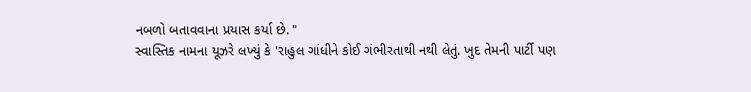નબળો બતાવવાના પ્રયાસ કર્યા છે. "
સ્વાસ્તિક નામના યૂઝરે લખ્યું કે 'રાહુલ ગાંધીને કોઈ ગંભીરતાથી નથી લેતું. ખુદ તેમની પાર્ટી પણ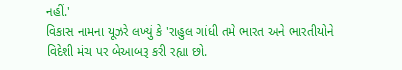નહીં.'
વિકાસ નામના યૂઝરે લખ્યું કે 'રાહુલ ગાંધી તમે ભારત અને ભારતીયોને વિદેશી મંચ પર બેઆબરૂ કરી રહ્યા છો.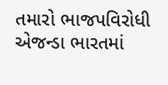તમારો ભાજપવિરોધી એજન્ડા ભારતમાં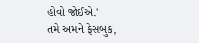હોવો જોઈએ.'
તમે અમને ફેસબુક,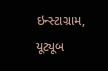ઇન્સ્ટાગ્રામ, યૂટ્યૂબ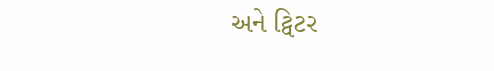અને ટ્વિટર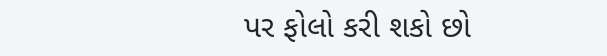પર ફોલો કરી શકો છો